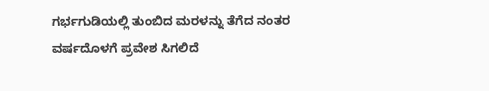ಗರ್ಭಗುಡಿಯಲ್ಲಿ ತುಂಬಿದ ಮರಳನ್ನು ತೆಗೆದ ನಂತರ ವರ್ಷದೊಳಗೆ ಪ್ರವೇಶ ಸಿಗಲಿದೆ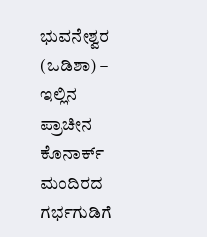ಭುವನೇಶ್ವರ (ಒಡಿಶಾ) – ಇಲ್ಲಿನ ಪ್ರಾಚೀನ ಕೊನಾರ್ಕ್ ಮಂದಿರದ ಗರ್ಭಗುಡಿಗೆ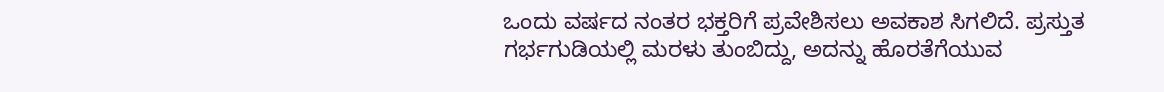ಒಂದು ವರ್ಷದ ನಂತರ ಭಕ್ತರಿಗೆ ಪ್ರವೇಶಿಸಲು ಅವಕಾಶ ಸಿಗಲಿದೆ. ಪ್ರಸ್ತುತ ಗರ್ಭಗುಡಿಯಲ್ಲಿ ಮರಳು ತುಂಬಿದ್ದು, ಅದನ್ನು ಹೊರತೆಗೆಯುವ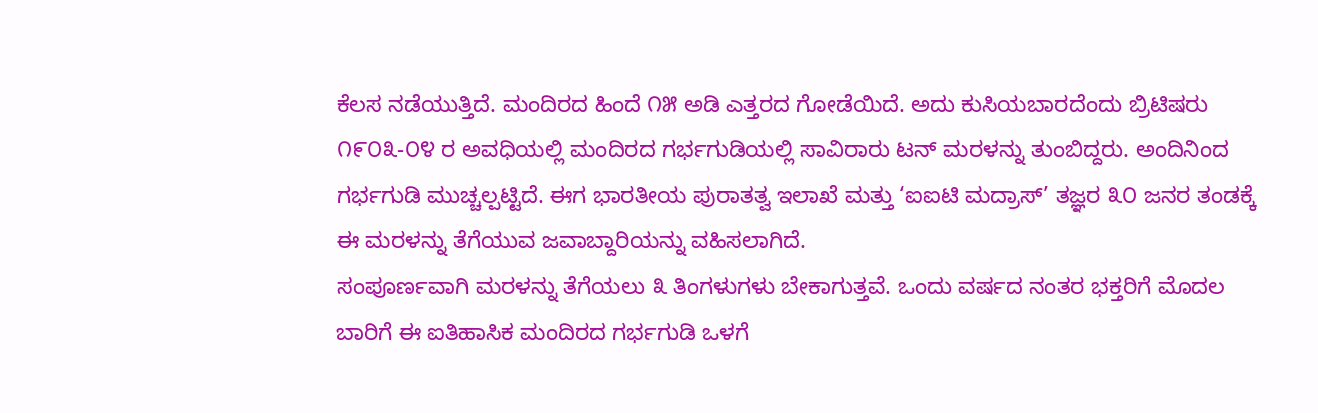ಕೆಲಸ ನಡೆಯುತ್ತಿದೆ. ಮಂದಿರದ ಹಿಂದೆ ೧೫ ಅಡಿ ಎತ್ತರದ ಗೋಡೆಯಿದೆ. ಅದು ಕುಸಿಯಬಾರದೆಂದು ಬ್ರಿಟಿಷರು ೧೯೦೩-೦೪ ರ ಅವಧಿಯಲ್ಲಿ ಮಂದಿರದ ಗರ್ಭಗುಡಿಯಲ್ಲಿ ಸಾವಿರಾರು ಟನ್ ಮರಳನ್ನು ತುಂಬಿದ್ದರು. ಅಂದಿನಿಂದ ಗರ್ಭಗುಡಿ ಮುಚ್ಚಲ್ಪಟ್ಟಿದೆ. ಈಗ ಭಾರತೀಯ ಪುರಾತತ್ವ ಇಲಾಖೆ ಮತ್ತು ‘ಐಐಟಿ ಮದ್ರಾಸ್’ ತಜ್ಞರ ೩೦ ಜನರ ತಂಡಕ್ಕೆ ಈ ಮರಳನ್ನು ತೆಗೆಯುವ ಜವಾಬ್ದಾರಿಯನ್ನು ವಹಿಸಲಾಗಿದೆ.
ಸಂಪೂರ್ಣವಾಗಿ ಮರಳನ್ನು ತೆಗೆಯಲು ೩ ತಿಂಗಳುಗಳು ಬೇಕಾಗುತ್ತವೆ. ಒಂದು ವರ್ಷದ ನಂತರ ಭಕ್ತರಿಗೆ ಮೊದಲ ಬಾರಿಗೆ ಈ ಐತಿಹಾಸಿಕ ಮಂದಿರದ ಗರ್ಭಗುಡಿ ಒಳಗೆ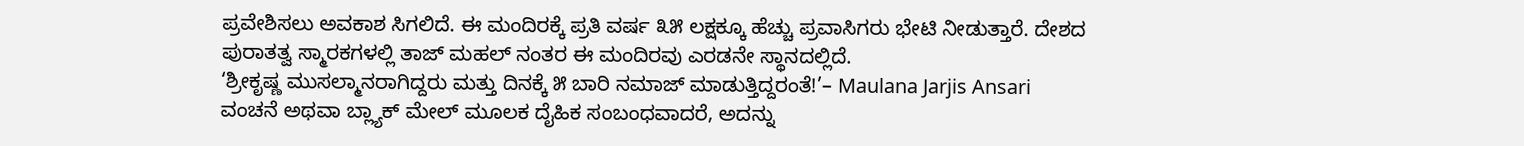ಪ್ರವೇಶಿಸಲು ಅವಕಾಶ ಸಿಗಲಿದೆ. ಈ ಮಂದಿರಕ್ಕೆ ಪ್ರತಿ ವರ್ಷ ೩೫ ಲಕ್ಷಕ್ಕೂ ಹೆಚ್ಚು ಪ್ರವಾಸಿಗರು ಭೇಟಿ ನೀಡುತ್ತಾರೆ. ದೇಶದ ಪುರಾತತ್ವ ಸ್ಮಾರಕಗಳಲ್ಲಿ ತಾಜ್ ಮಹಲ್ ನಂತರ ಈ ಮಂದಿರವು ಎರಡನೇ ಸ್ಥಾನದಲ್ಲಿದೆ.
‘ಶ್ರೀಕೃಷ್ಣ ಮುಸಲ್ಮಾನರಾಗಿದ್ದರು ಮತ್ತು ದಿನಕ್ಕೆ ೫ ಬಾರಿ ನಮಾಜ್ ಮಾಡುತ್ತಿದ್ದರಂತೆ!’– Maulana Jarjis Ansari
ವಂಚನೆ ಅಥವಾ ಬ್ಲ್ಯಾಕ್ ಮೇಲ್ ಮೂಲಕ ದೈಹಿಕ ಸಂಬಂಧವಾದರೆ, ಅದನ್ನು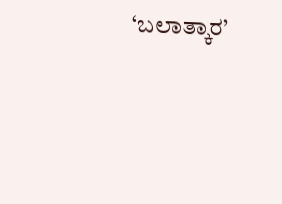‘ಬಲಾತ್ಕಾರ’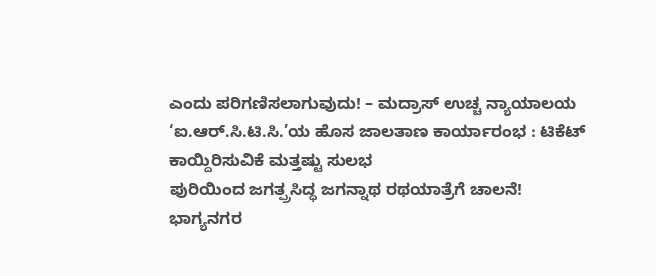ಎಂದು ಪರಿಗಣಿಸಲಾಗುವುದು! – ಮದ್ರಾಸ್ ಉಚ್ಚ ನ್ಯಾಯಾಲಯ
‘ಐ.ಆರ್.ಸಿ.ಟಿ.ಸಿ.’ಯ ಹೊಸ ಜಾಲತಾಣ ಕಾರ್ಯಾರಂಭ : ಟಿಕೆಟ್ ಕಾಯ್ದಿರಿಸುವಿಕೆ ಮತ್ತಷ್ಟು ಸುಲಭ
ಪುರಿಯಿಂದ ಜಗತ್ಪ್ರಸಿದ್ಧ ಜಗನ್ನಾಥ ರಥಯಾತ್ರೆಗೆ ಚಾಲನೆ!
ಭಾಗ್ಯನಗರ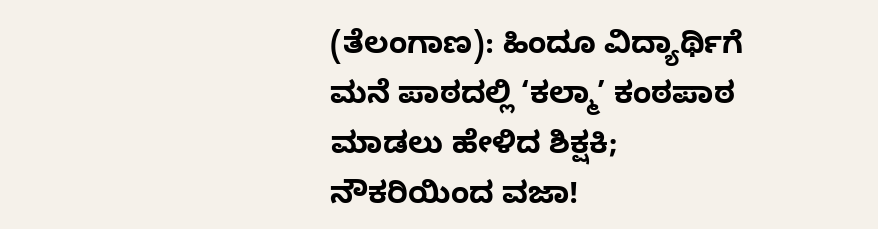(ತೆಲಂಗಾಣ): ಹಿಂದೂ ವಿದ್ಯಾರ್ಥಿಗೆ ಮನೆ ಪಾಠದಲ್ಲಿ ‘ಕಲ್ಮಾ’ ಕಂಠಪಾಠ ಮಾಡಲು ಹೇಳಿದ ಶಿಕ್ಷಕಿ; ನೌಕರಿಯಿಂದ ವಜಾ!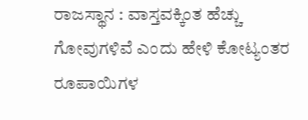ರಾಜಸ್ಥಾನ : ವಾಸ್ತವಕ್ಕಿಂತ ಹೆಚ್ಚು ಗೋವುಗಳಿವೆ ಎಂದು ಹೇಳಿ ಕೋಟ್ಯಂತರ ರೂಪಾಯಿಗಳ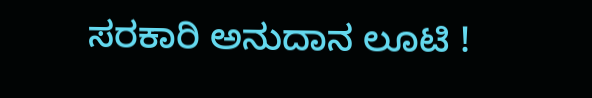ಸರಕಾರಿ ಅನುದಾನ ಲೂಟಿ !